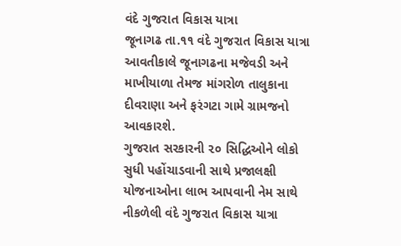વંદે ગુજરાત વિકાસ યાત્રા
જૂનાગઢ તા.૧૧ વંદે ગુજરાત વિકાસ યાત્રા આવતીકાલે જૂનાગઢના મજેવડી અને માખીયાળા તેમજ માંગરોળ તાલુકાના દીવરાણા અને ફરંગટા ગામે ગ્રામજનો આવકારશે.
ગુજરાત સરકારની ૨૦ સિદ્ધિઓને લોકો સુધી પહોંચાડવાની સાથે પ્રજાલક્ષી યોજનાઓના લાભ આપવાની નેમ સાથે નીકળેલી વંદે ગુજરાત વિકાસ યાત્રા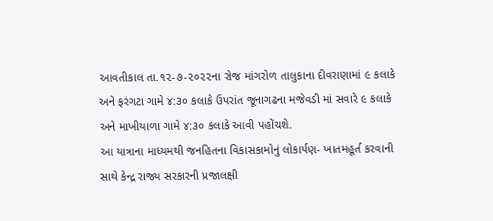આવતીકાલ તા.૧૨-૭-૨૦૨૨ના રોજ માંગરોળ તાલુકાના દીવરાણામાં ૯ કલાકે અને ફરંગટા ગામે ૪:૩૦ કલાકે ઉપરાંત જૂનાગઢના મજેવડી માં સવારે ૯ કલાકે અને માખીયાળા ગામે ૪:૩૦ કલાકે આવી પહોંચશે.
આ યાત્રાના માધ્યમથી જનહિતના વિકાસકામોનું લોકાર્પણ- ખાતમહૂર્ત કરવાની સાથે કેન્દ્ર રાજ્ય સરકારની પ્રજાલક્ષી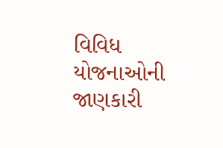વિવિધ યોજનાઓની જાણકારી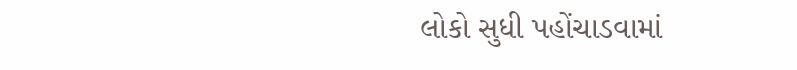લોકો સુધી પહોંચાડવામાં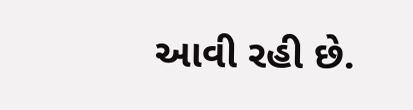આવી રહી છે.